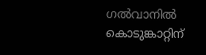ഗൽവാനിൽ കൊടുങ്കാറ്റിന്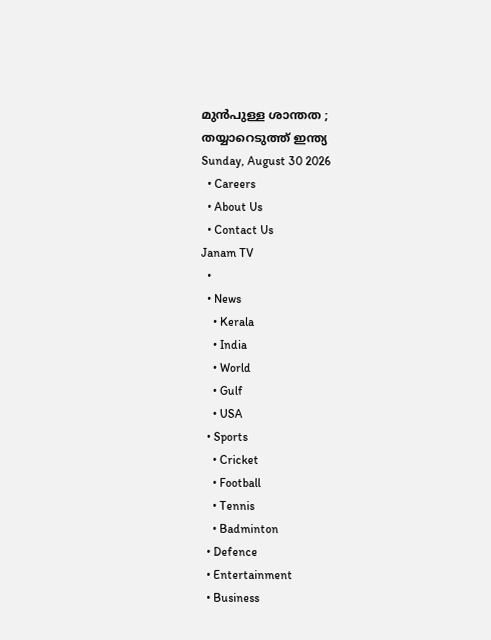മുൻപുള്ള ശാന്തത ; തയ്യാറെടുത്ത് ഇന്ത്യ
Sunday, August 30 2026
  • Careers
  • About Us
  • Contact Us
Janam TV
  •
  • News
    • Kerala
    • India
    • World
    • Gulf
    • USA
  • Sports
    • Cricket
    • Football
    • Tennis
    • Badminton
  • Defence
  • Entertainment
  • Business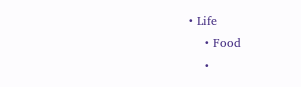• Life
    • Food
    •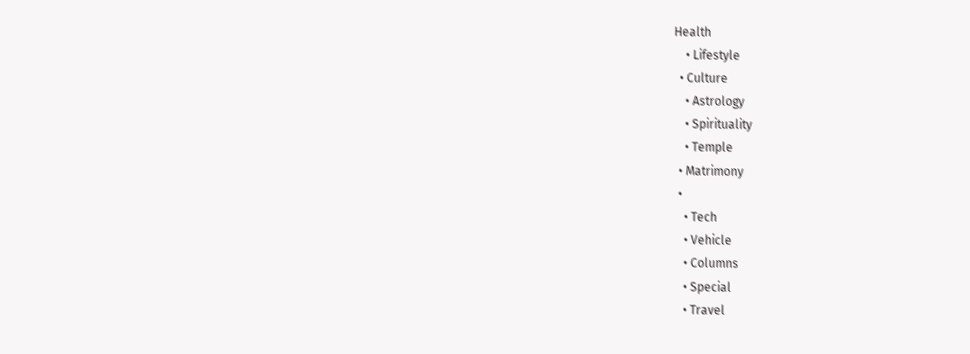Health
    • Lifestyle
  • Culture
    • Astrology
    • Spirituality
    • Temple
  • Matrimony
  •
    • Tech
    • Vehicle
    • Columns
    • Special
    • Travel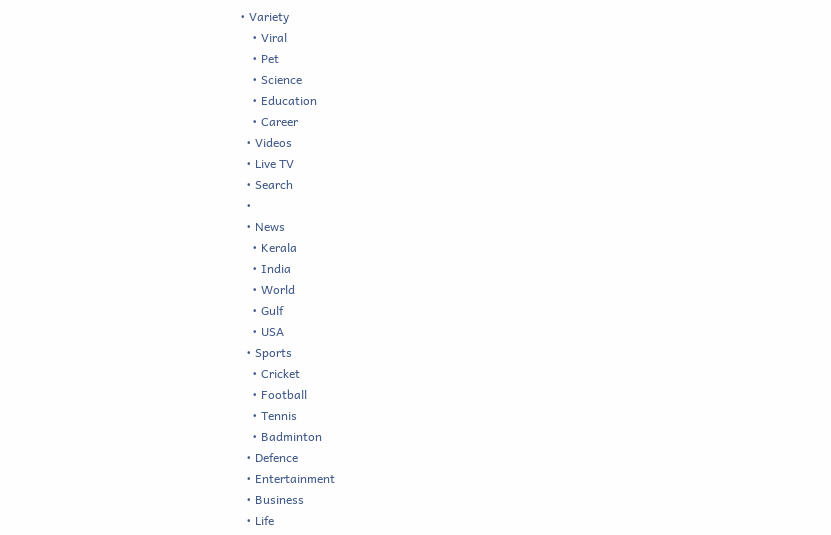• Variety
    • Viral
    • Pet
    • Science
    • Education
    • Career
  • Videos
  • Live TV
  • Search
  •
  • News
    • Kerala
    • India
    • World
    • Gulf
    • USA
  • Sports
    • Cricket
    • Football
    • Tennis
    • Badminton
  • Defence
  • Entertainment
  • Business
  • Life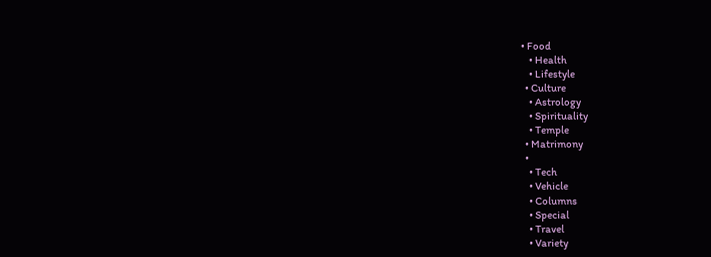• Food
    • Health
    • Lifestyle
  • Culture
    • Astrology
    • Spirituality
    • Temple
  • Matrimony
  •
    • Tech
    • Vehicle
    • Columns
    • Special
    • Travel
    • Variety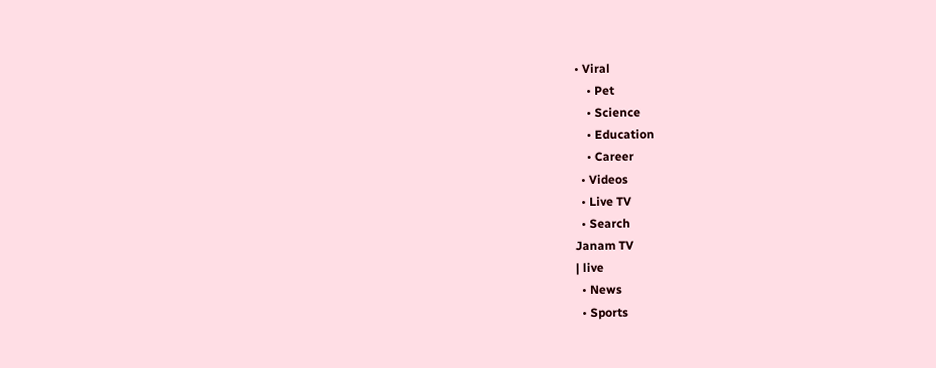• Viral
    • Pet
    • Science
    • Education
    • Career
  • Videos
  • Live TV
  • Search
Janam TV
| live
  • News
  • Sports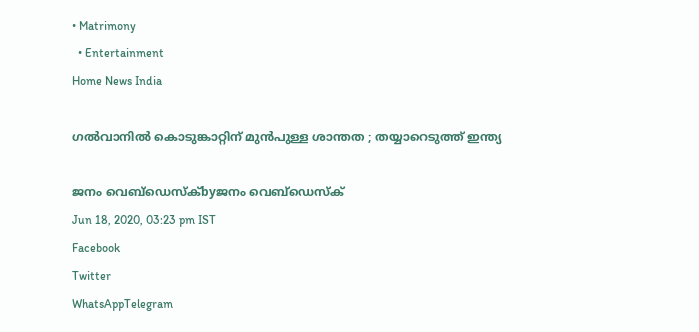• Matrimony
  • Entertainment
Home News India

ഗൽവാനിൽ കൊടുങ്കാറ്റിന് മുൻപുള്ള ശാന്തത ; തയ്യാറെടുത്ത് ഇന്ത്യ

ജനം വെബ്‌ഡെസ്ക്byജനം വെബ്‌ഡെസ്ക്
Jun 18, 2020, 03:23 pm IST
Facebook
Twitter
WhatsAppTelegram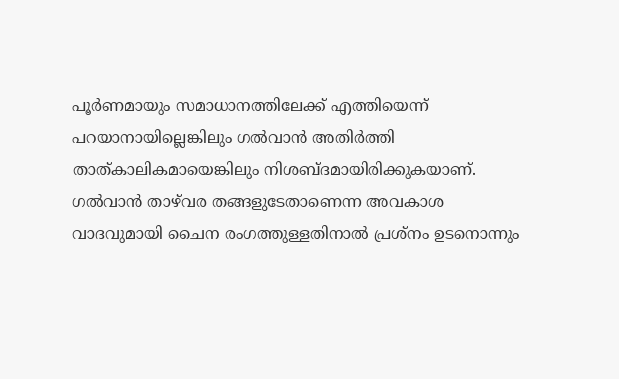പൂര്‍ണമായും സമാധാനത്തിലേക്ക് എത്തിയെന്ന് പറയാനായില്ലെങ്കിലും ഗല്‍വാന്‍ അതിര്‍ത്തി താത്കാലികമായെങ്കിലും നിശബ്ദമായിരിക്കുകയാണ്. ഗല്‍വാന്‍ താഴ്‌വര തങ്ങളുടേതാണെന്ന അവകാശ വാദവുമായി ചൈന രംഗത്തുള്ളതിനാല്‍ പ്രശ്‌നം ഉടനൊന്നും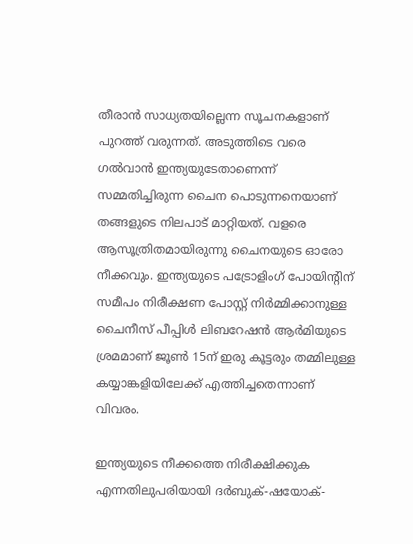തീരാന്‍ സാധ്യതയില്ലെന്ന സൂചനകളാണ് പുറത്ത് വരുന്നത്. അടുത്തിടെ വരെ ഗല്‍വാന്‍ ഇന്ത്യയുടേതാണെന്ന് സമ്മതിച്ചിരുന്ന ചൈന പൊടുന്നനെയാണ് തങ്ങളുടെ നിലപാട് മാറ്റിയത്. വളരെ ആസൂത്രിതമായിരുന്നു ചൈനയുടെ ഓരോ നീക്കവും. ഇന്ത്യയുടെ പട്രോളിംഗ് പോയിന്റിന് സമീപം നിരീക്ഷണ പോസ്റ്റ് നിര്‍മ്മിക്കാനുള്ള ചൈനീസ് പീപ്പിള്‍ ലിബറേഷന്‍ ആര്‍മിയുടെ ശ്രമമാണ് ജൂണ്‍ 15ന് ഇരു കൂട്ടരും തമ്മിലുള്ള കയ്യാങ്കളിയിലേക്ക് എത്തിച്ചതെന്നാണ് വിവരം.

ഇന്ത്യയുടെ നീക്കത്തെ നിരീക്ഷിക്കുക എന്നതിലുപരിയായി ദര്‍ബുക്-ഷയോക്-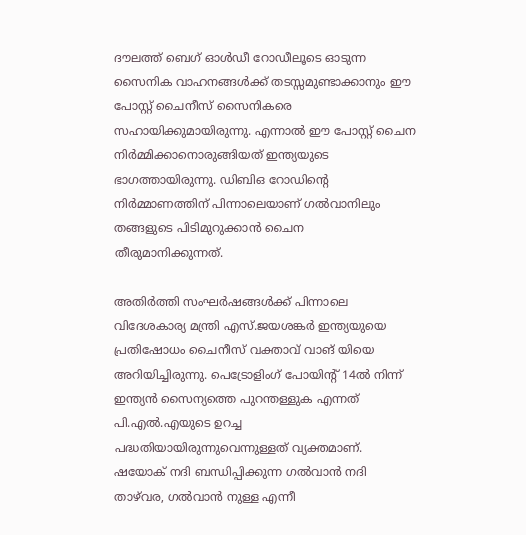ദൗലത്ത് ബെഗ് ഓള്‍ഡീ റോഡീലൂടെ ഓടുന്ന സൈനിക വാഹനങ്ങള്‍ക്ക് തടസ്സമുണ്ടാക്കാനും ഈ പോസ്റ്റ് ചൈനീസ് സൈനികരെ സഹായിക്കുമായിരുന്നു. എന്നാല്‍ ഈ പോസ്റ്റ് ചൈന നിര്‍മ്മിക്കാനൊരുങ്ങിയത് ഇന്ത്യയുടെ ഭാഗത്തായിരുന്നു. ഡിബിഒ റോഡിന്റെ നിര്‍മ്മാണത്തിന് പിന്നാലെയാണ് ഗല്‍വാനിലും തങ്ങളുടെ പിടിമുറുക്കാന്‍ ചൈന തീരുമാനിക്കുന്നത്.

അതിര്‍ത്തി സംഘര്‍ഷങ്ങള്‍ക്ക് പിന്നാലെ വിദേശകാര്യ മന്ത്രി എസ്.ജയശങ്കര്‍ ഇന്ത്യയുയെ പ്രതിഷോധം ചൈനീസ് വക്താവ് വാങ് യിയെ അറിയിച്ചിരുന്നു. പെട്രോളിംഗ് പോയിന്റ് 14ല്‍ നിന്ന് ഇന്ത്യന്‍ സൈന്യത്തെ പുറന്തള്ളുക എന്നത് പി.എല്‍.എയുടെ ഉറച്ച പദ്ധതിയായിരുന്നുവെന്നുള്ളത് വ്യക്തമാണ്. ഷയോക് നദി ബന്ധിപ്പിക്കുന്ന ഗല്‍വാന്‍ നദി താഴ്‌വര, ഗല്‍വാന്‍ നുള്ള എന്നീ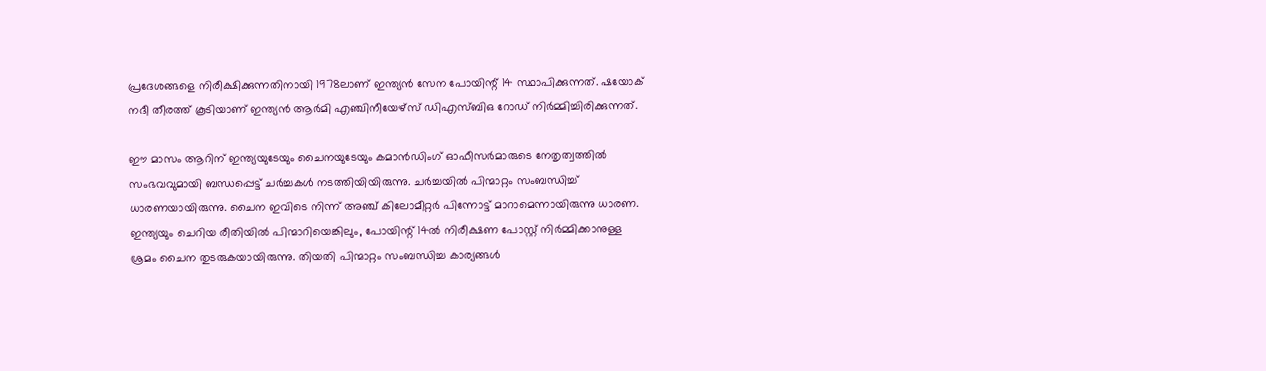പ്രദേശങ്ങളെ നിരീക്ഷിക്കുന്നതിനായി 1978ലാണ് ഇന്ത്യന്‍ സേന പോയിന്റ് 14 സ്ഥാപിക്കുന്നത്. ഷയോക് നദീ തീരത്ത് കൂടിയാണ് ഇന്ത്യന്‍ ആര്‍മി എഞ്ചിനീയേഴ്‌സ് ഡിഎസ്ബിഒ റോഡ് നിര്‍മ്മിച്ചിരിക്കുന്നത്.

ഈ മാസം ആറിന് ഇന്ത്യയുടേയും ചൈനയുടേയും കമാന്‍ഡിംഗ് ഓഫീസര്‍മാരുടെ നേതൃത്വത്തില്‍ സംഭവവുമായി ബന്ധപ്പെട്ട് ചര്‍ച്ചകള്‍ നടത്തിയിയിരുന്നു. ചര്‍ച്ചയില്‍ പിന്മാറ്റം സംബന്ധിച്ച് ധാരണയായിരുന്നു. ചൈന ഇവിടെ നിന്ന് അഞ്ച് കിലോമീറ്റര്‍ പിന്നോട്ട് മാറാമെന്നായിരുന്നു ധാരണ. ഇന്ത്യയും ചെറിയ രീതിയില്‍ പിന്മാറിയെങ്കിലും, പോയിന്റ് 14ല്‍ നിരീക്ഷണ പോസ്റ്റ് നിര്‍മ്മിക്കാനുള്ള ശ്രമം ചൈന തുടരുകയായിരുന്നു. തിയതി പിന്മാറ്റം സംബന്ധിച്ച കാര്യങ്ങള്‍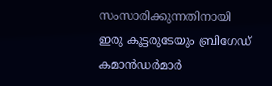സംസാരിക്കുന്നതിനായി ഇരു കൂട്ടരുടേയും ബ്രിഗേഡ് കമാന്‍ഡര്‍മാര്‍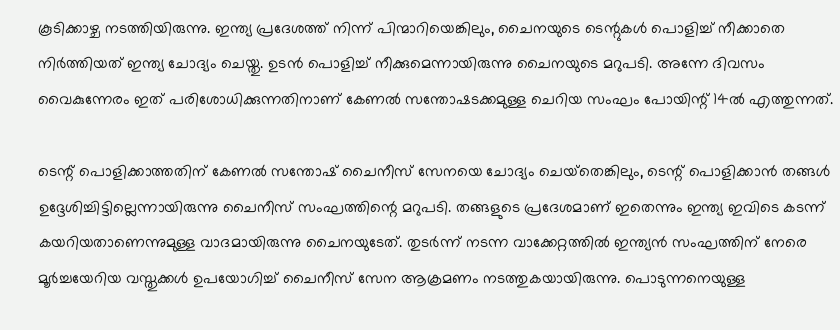കൂടിക്കാഴ്ച നടത്തിയിരുന്നു. ഇന്ത്യ പ്രദേശത്ത് നിന്ന് പിന്മാറിയെങ്കിലും, ചൈനയുടെ ടെന്റുകള്‍ പൊളിച്ച് നീക്കാതെ നിര്‍ത്തിയത് ഇന്ത്യ ചോദ്യം ചെയ്തു. ഉടന്‍ പൊളിച്ച് നീക്കുമെന്നായിരുന്നു ചൈനയുടെ മറുപടി. അന്നേ ദിവസം വൈകുന്നേരം ഇത് പരിശോധിക്കുന്നതിനാണ് കേണല്‍ സന്തോഷടക്കമുള്ള ചെറിയ സംഘം പോയിന്റ് 14ല്‍ എത്തുന്നത്.

ടെന്റ് പൊളിക്കാത്തതിന് കേണല്‍ സന്തോഷ് ചൈനീസ് സേനയെ ചോദ്യം ചെയ്‌തെങ്കിലും, ടെന്റ് പൊളിക്കാന്‍ തങ്ങള്‍ ഉദ്ദേശിച്ചിട്ടില്ലെന്നായിരുന്നു ചൈനീസ് സംഘത്തിന്റെ മറുപടി. തങ്ങളുടെ പ്രദേശമാണ് ഇതെന്നും ഇന്ത്യ ഇവിടെ കടന്ന് കയറിയതാണെന്നുമുള്ള വാദമായിരുന്നു ചൈനയുടേത്. തുടര്‍ന്ന് നടന്ന വാക്കേറ്റത്തില്‍ ഇന്ത്യന്‍ സംഘത്തിന് നേരെ മൂര്‍ച്ചയേറിയ വസ്തുക്കള്‍ ഉപയോഗിച്ച് ചൈനീസ് സേന ആക്രമണം നടത്തുകയായിരുന്നു. പൊടുന്നനെയുള്ള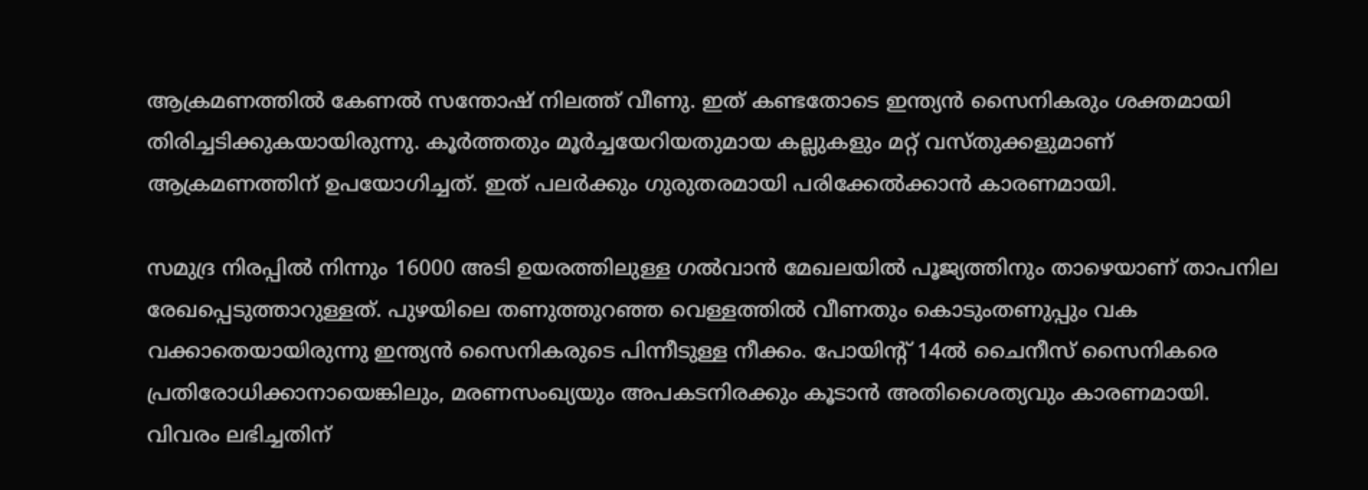ആക്രമണത്തില്‍ കേണല്‍ സന്തോഷ് നിലത്ത് വീണു. ഇത് കണ്ടതോടെ ഇന്ത്യന്‍ സൈനികരും ശക്തമായി തിരിച്ചടിക്കുകയായിരുന്നു. കൂര്‍ത്തതും മൂര്‍ച്ചയേറിയതുമായ കല്ലുകളും മറ്റ് വസ്തുക്കളുമാണ് ആക്രമണത്തിന് ഉപയോഗിച്ചത്. ഇത് പലര്‍ക്കും ഗുരുതരമായി പരിക്കേല്‍ക്കാന്‍ കാരണമായി.

സമുദ്ര നിരപ്പില്‍ നിന്നും 16000 അടി ഉയരത്തിലുള്ള ഗല്‍വാന്‍ മേഖലയില്‍ പൂജ്യത്തിനും താഴെയാണ് താപനില രേഖപ്പെടുത്താറുള്ളത്. പുഴയിലെ തണുത്തുറഞ്ഞ വെള്ളത്തില്‍ വീണതും കൊടുംതണുപ്പും വക വക്കാതെയായിരുന്നു ഇന്ത്യന്‍ സൈനികരുടെ പിന്നീടുള്ള നീക്കം. പോയിന്റ് 14ല്‍ ചൈനീസ് സൈനികരെ പ്രതിരോധിക്കാനായെങ്കിലും, മരണസംഖ്യയും അപകടനിരക്കും കൂടാന്‍ അതിശൈത്യവും കാരണമായി. വിവരം ലഭിച്ചതിന്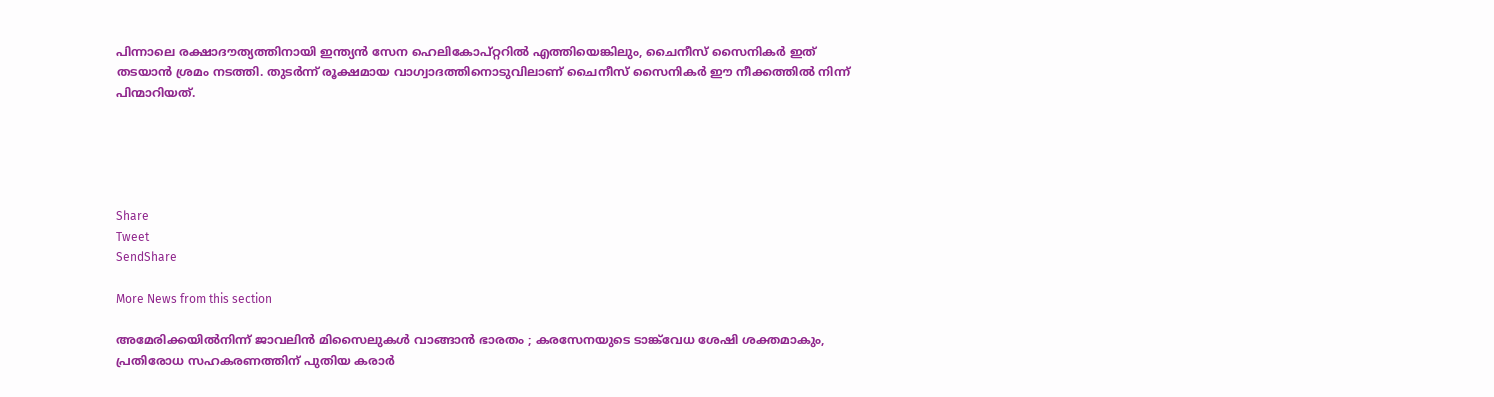പിന്നാലെ രക്ഷാദൗത്യത്തിനായി ഇന്ത്യന്‍ സേന ഹെലികോപ്റ്ററില്‍ എത്തിയെങ്കിലും, ചൈനീസ് സൈനികര്‍ ഇത് തടയാന്‍ ശ്രമം നടത്തി. തുടര്‍ന്ന് രൂക്ഷമായ വാഗ്വാദത്തിനൊടുവിലാണ് ചൈനീസ് സൈനികര്‍ ഈ നീക്കത്തില്‍ നിന്ന് പിന്മാറിയത്.





Share
Tweet
SendShare

More News from this section

അമേരിക്കയിൽനിന്ന് ജാവലിൻ മിസൈലുകൾ വാങ്ങാൻ ഭാരതം ; കരസേനയുടെ ടാങ്ക്‌വേധ ശേഷി ശക്തമാകും, പ്രതിരോധ സഹകരണത്തിന് പുതിയ കരാർ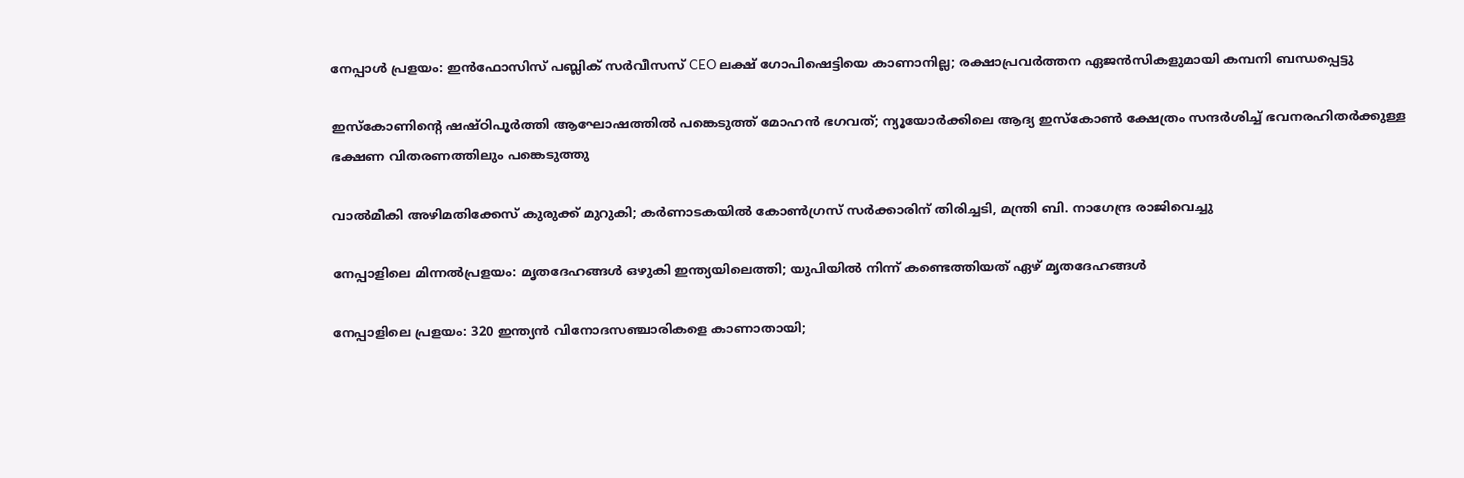നേപ്പാൾ പ്രളയം: ഇൻഫോസിസ് പബ്ലിക് സർവീസസ് CEO ലക്ഷ് ഗോപിഷെട്ടിയെ കാണാനില്ല; രക്ഷാപ്രവർത്തന ഏജൻസികളുമായി കമ്പനി ബന്ധപ്പെട്ടു

ഇസ്കോണിന്റെ ഷഷ്ഠിപൂർത്തി ആഘോഷത്തിൽ പങ്കെടുത്ത് മോഹൻ ഭഗവത്; ന്യൂയോർക്കിലെ ആദ്യ ഇസ്കോൺ ക്ഷേത്രം സന്ദർശിച്ച് ഭവനരഹിതർക്കുള്ള ഭക്ഷണ വിതരണത്തിലും പങ്കെടുത്തു

വാൽമീകി അഴിമതിക്കേസ് കുരുക്ക് മുറുകി; കർണാടകയിൽ കോൺഗ്രസ് സർക്കാരിന് തിരിച്ചടി, മന്ത്രി ബി. നാഗേന്ദ്ര രാജിവെച്ചു

നേപ്പാളിലെ മിന്നല്‍പ്രളയം: മൃതദേഹങ്ങള്‍ ഒഴുകി ഇന്ത്യയിലെത്തി; യുപിയില്‍ നിന്ന് കണ്ടെത്തിയത് ഏഴ് മൃതദേഹങ്ങള്‍

നേപ്പാളിലെ പ്രളയം: 320 ഇന്ത്യന്‍ വിനോദസഞ്ചാരികളെ കാണാതായി;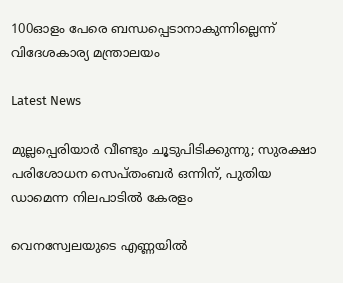100ഓളം പേരെ ബന്ധപ്പെടാനാകുന്നില്ലെന്ന് വിദേശകാര്യ മന്ത്രാലയം

Latest News

മുല്ലപ്പെരിയാർ വീണ്ടും ചൂടുപിടിക്കുന്നു; സുരക്ഷാ പരിശോധന സെപ്തംബർ ഒന്നിന്, പുതിയ ഡാമെന്ന നിലപാടിൽ കേരളം

വെനസ്വേലയുടെ എണ്ണയിൽ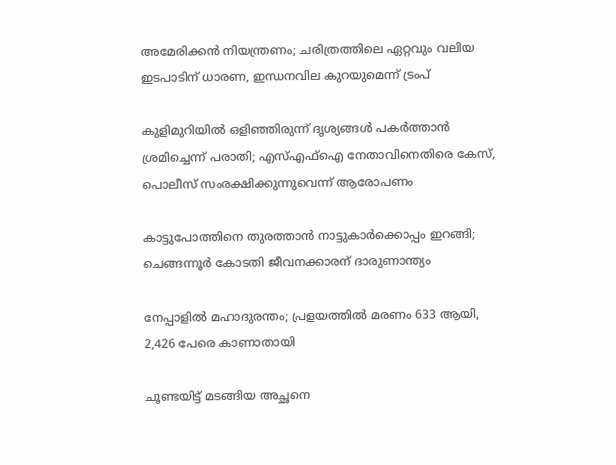അമേരിക്കൻ നിയന്ത്രണം; ചരിത്രത്തിലെ ഏറ്റവും വലിയ ഇടപാടിന് ധാരണ, ഇന്ധനവില കുറയുമെന്ന് ട്രംപ്

കുളിമുറിയിൽ ഒളിഞ്ഞിരുന്ന് ദൃശ്യങ്ങൾ പകർത്താൻ ശ്രമിച്ചെന്ന് പരാതി; എസ്എഫ്ഐ നേതാവിനെതിരെ കേസ്, പൊലീസ് സംരക്ഷിക്കുന്നുവെന്ന് ആരോപണം

കാട്ടുപോത്തിനെ തുരത്താൻ നാട്ടുകാർക്കൊപ്പം ഇറങ്ങി; ചെങ്ങന്നൂർ കോടതി ജീവനക്കാരന് ദാരുണാന്ത്യം

നേപ്പാളിൽ മഹാദുരന്തം; പ്രളയത്തിൽ മരണം 633 ആയി, 2,426 പേരെ കാണാതായി

ചൂണ്ടയിട്ട് മടങ്ങിയ അച്ഛനെ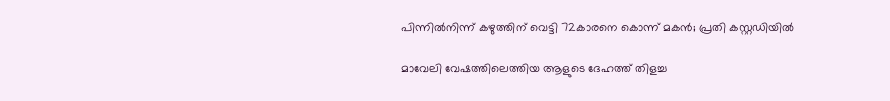പിന്നിൽനിന്ന് കഴുത്തിന് വെട്ടി 72കാരനെ കൊന്ന് മകൻ; പ്രതി കസ്റ്റഡിയിൽ

മാവേലി വേഷത്തിലെത്തിയ ആളുടെ ദേഹത്ത് തിളച്ച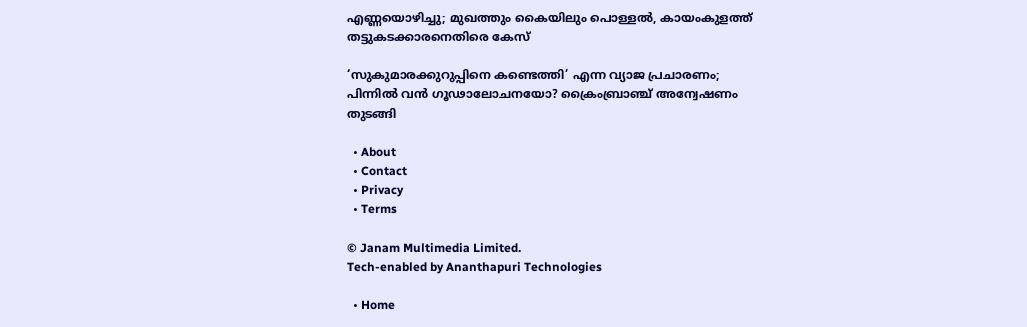എണ്ണയൊഴിച്ചു; മുഖത്തും കൈയിലും പൊള്ളൽ, കായംകുളത്ത് തട്ടുകടക്കാരനെതിരെ കേസ്

‘സുകുമാരക്കുറുപ്പിനെ കണ്ടെത്തി’ എന്ന വ്യാജ പ്രചാരണം; പിന്നിൽ വൻ ഗൂഢാലോചനയോ? ക്രൈംബ്രാഞ്ച് അന്വേഷണം തുടങ്ങി

  • About
  • Contact
  • Privacy
  • Terms

© Janam Multimedia Limited.
Tech-enabled by Ananthapuri Technologies

  • Home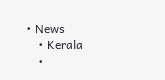• News
    • Kerala
    •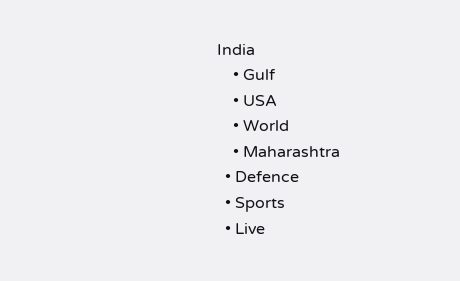India
    • Gulf
    • USA
    • World
    • Maharashtra
  • Defence
  • Sports
  • Live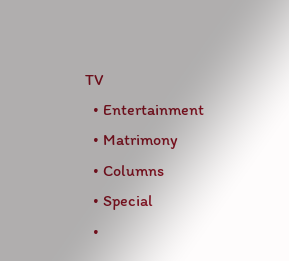TV
  • Entertainment
  • Matrimony
  • Columns
  • Special
  •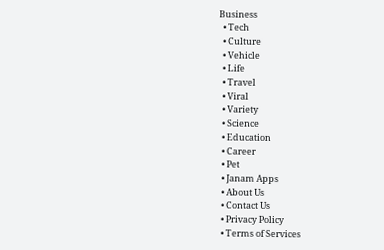Business
  • Tech
  • Culture
  • Vehicle
  • Life
  • Travel
  • Viral
  • Variety
  • Science
  • Education
  • Career
  • Pet
  • Janam Apps
  • About Us
  • Contact Us
  • Privacy Policy
  • Terms of Services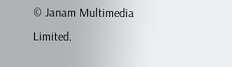© Janam Multimedia Limited.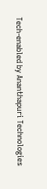Tech-enabled by Ananthapuri Technologies